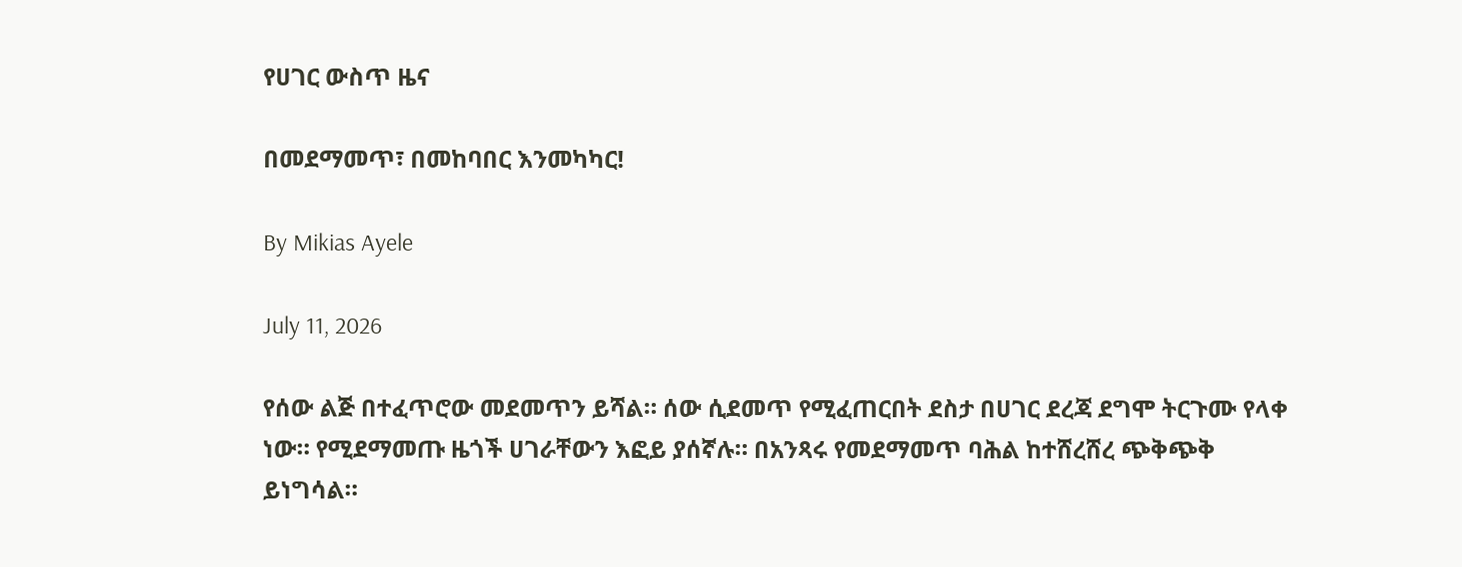የሀገር ውስጥ ዜና

በመደማመጥ፣ በመከባበር እንመካካር!

By Mikias Ayele

July 11, 2026

የሰው ልጅ በተፈጥሮው መደመጥን ይሻል። ሰው ሲደመጥ የሚፈጠርበት ደስታ በሀገር ደረጃ ደግሞ ትርጉሙ የላቀ ነው። የሚደማመጡ ዜጎች ሀገራቸውን እፎይ ያሰኛሉ። በአንጻሩ የመደማመጥ ባሕል ከተሸረሸረ ጭቅጭቅ ይነግሳል።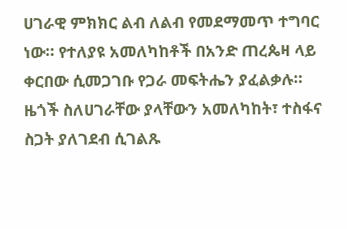ሀገራዊ ምክክር ልብ ለልብ የመደማመጥ ተግባር ነው። የተለያዩ አመለካከቶች በአንድ ጠረጴዛ ላይ ቀርበው ሲመጋገቡ የጋራ መፍትሔን ያፈልቃሉ። ዜጎች ስለሀገራቸው ያላቸውን አመለካከት፣ ተስፋና ስጋት ያለገደብ ሲገልጹ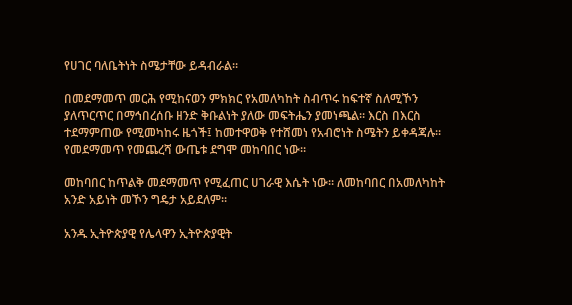የሀገር ባለቤትነት ስሜታቸው ይዳብራል።

በመደማመጥ መርሕ የሚከናወን ምክክር የአመለካከት ስብጥሩ ከፍተኛ ስለሚኾን ያለጥርጥር በማኅበረሰቡ ዘንድ ቅቡልነት ያለው መፍትሔን ያመነጫል። እርስ በእርስ ተደማምጠው የሚመካከሩ ዜጎች፤ ከመተዋወቅ የተሸመነ የአብሮነት ስሜትን ይቀዳጃሉ። የመደማመጥ የመጨረሻ ውጤቱ ደግሞ መከባበር ነው።

መከባበር ከጥልቅ መደማመጥ የሚፈጠር ሀገራዊ እሴት ነው። ለመከባበር በአመለካከት አንድ አይነት መኾን ግዴታ አይደለም።

አንዱ ኢትዮጵያዊ የሌላዋን ኢትዮጵያዊት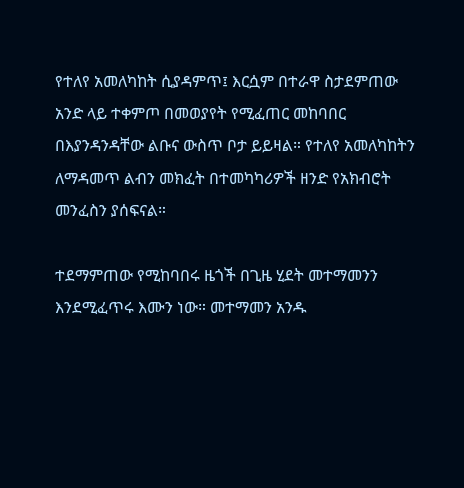የተለየ አመለካከት ሲያዳምጥ፤ እርሷም በተራዋ ስታደምጠው አንድ ላይ ተቀምጦ በመወያየት የሚፈጠር መከባበር በእያንዳንዳቸው ልቡና ውስጥ ቦታ ይይዛል። የተለየ አመለካከትን ለማዳመጥ ልብን መክፈት በተመካካሪዎች ዘንድ የአክብሮት መንፈስን ያሰፍናል።

ተደማምጠው የሚከባበሩ ዜጎች በጊዜ ሂደት መተማመንን እንደሚፈጥሩ እሙን ነው። መተማመን አንዱ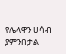የሌላዋን ሀሳብ ያምንበታል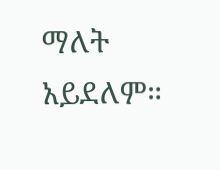ማለት አይደለም።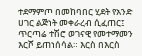ተደማምጦ በመከባበር ሂደት የአንድ ሀገር ልጅነት መቀራረብ ሲፈጠር፤ ጥርጣሬ ተሽሮ ወገናዊ የመተማመን እርሾ ይጠነሰሳል። እርስ በእርስ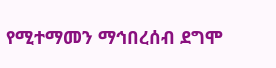የሚተማመን ማኅበረሰብ ደግሞ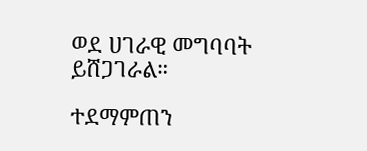ወደ ሀገራዊ መግባባት ይሸጋገራል።

ተደማምጠን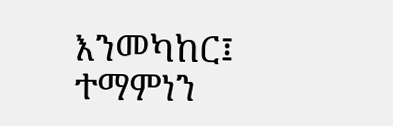እንመካከር፤ ተማምነን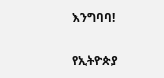እንግባባ!

የኢትዮጵያ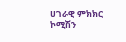ሀገራዊ ምክክር ኮሚሽን